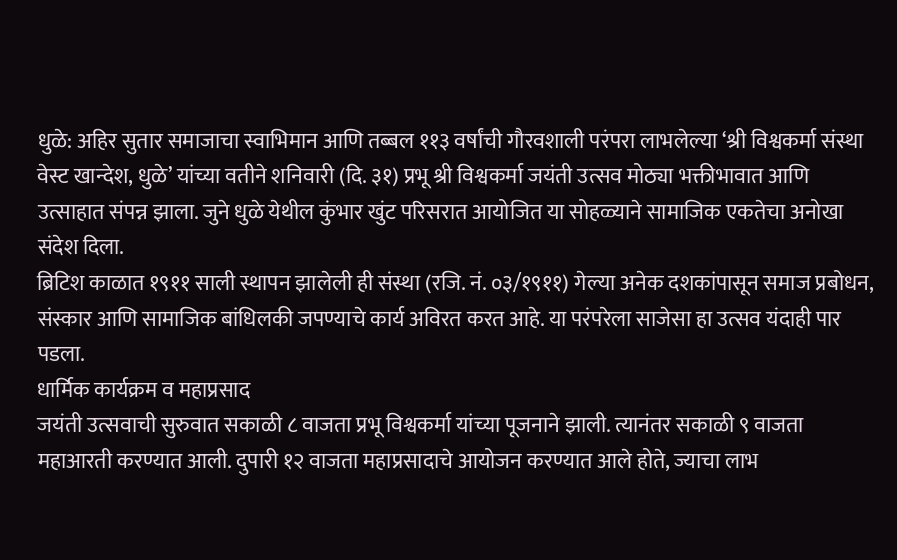धुळे: अहिर सुतार समाजाचा स्वाभिमान आणि तब्बल ११३ वर्षांची गौरवशाली परंपरा लाभलेल्या ‘श्री विश्वकर्मा संस्था वेस्ट खान्देश, धुळे’ यांच्या वतीने शनिवारी (दि. ३१) प्रभू श्री विश्वकर्मा जयंती उत्सव मोठ्या भक्तीभावात आणि उत्साहात संपन्न झाला. जुने धुळे येथील कुंभार खुंट परिसरात आयोजित या सोहळ्याने सामाजिक एकतेचा अनोखा संदेश दिला.
ब्रिटिश काळात १९११ साली स्थापन झालेली ही संस्था (रजि. नं. ०३/१९११) गेल्या अनेक दशकांपासून समाज प्रबोधन, संस्कार आणि सामाजिक बांधिलकी जपण्याचे कार्य अविरत करत आहे. या परंपरेला साजेसा हा उत्सव यंदाही पार पडला.
धार्मिक कार्यक्रम व महाप्रसाद
जयंती उत्सवाची सुरुवात सकाळी ८ वाजता प्रभू विश्वकर्मा यांच्या पूजनाने झाली. त्यानंतर सकाळी ९ वाजता महाआरती करण्यात आली. दुपारी १२ वाजता महाप्रसादाचे आयोजन करण्यात आले होते, ज्याचा लाभ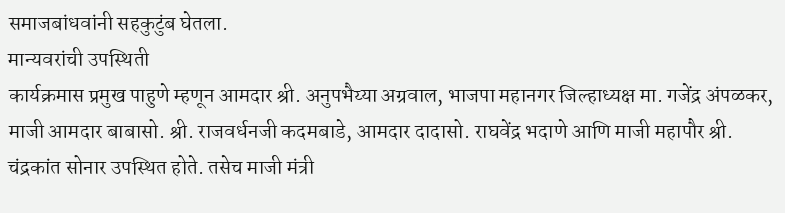समाजबांधवांनी सहकुटुंब घेतला.
मान्यवरांची उपस्थिती
कार्यक्रमास प्रमुख पाहुणे म्हणून आमदार श्री. अनुपभैय्या अग्रवाल, भाजपा महानगर जिल्हाध्यक्ष मा. गजेंद्र अंपळकर, माजी आमदार बाबासो. श्री. राजवर्धनजी कदमबाडे, आमदार दादासो. राघवेंद्र भदाणे आणि माजी महापौर श्री. चंद्रकांत सोनार उपस्थित होते. तसेच माजी मंत्री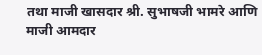तथा माजी खासदार श्री. सुभाषजी भामरे आणि माजी आमदार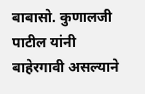बाबासो. कुणालजी पाटील यांनी बाहेरगावी असल्याने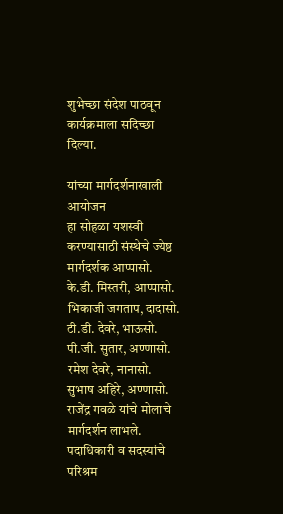शुभेच्छा संदेश पाठवून कार्यक्रमाला सदिच्छा दिल्या.

यांच्या मार्गदर्शनाखाली आयोजन
हा सोहळा यशस्वी करण्यासाठी संस्थेचे ज्येष्ठ मार्गदर्शक आप्पासो. के.डी. मिस्तरी, आप्पासो. भिकाजी जगताप, दादासो. टी.डी. देवरे, भाऊसो. पी.जी. सुतार, अण्णासो. रमेश देवरे, नानासो. सुभाष अहिरे, अण्णासो. राजेंद्र गवळे यांचे मोलाचे मार्गदर्शन लाभले.
पदाधिकारी व सदस्यांचे परिश्रम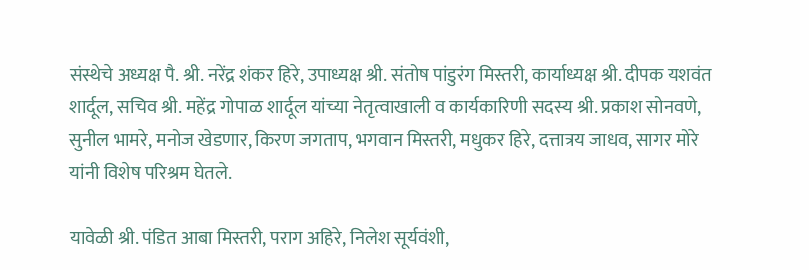संस्थेचे अध्यक्ष पै. श्री. नरेंद्र शंकर हिरे, उपाध्यक्ष श्री. संतोष पांडुरंग मिस्तरी, कार्याध्यक्ष श्री. दीपक यशवंत शार्दूल, सचिव श्री. महेंद्र गोपाळ शार्दूल यांच्या नेतृत्वाखाली व कार्यकारिणी सदस्य श्री. प्रकाश सोनवणे, सुनील भामरे, मनोज खेडणार, किरण जगताप, भगवान मिस्तरी, मधुकर हिरे, दत्तात्रय जाधव, सागर मोरे यांनी विशेष परिश्रम घेतले.

यावेळी श्री. पंडित आबा मिस्तरी, पराग अहिरे, निलेश सूर्यवंशी,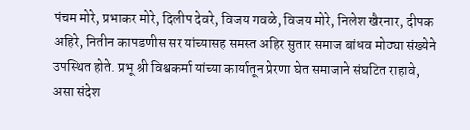पंचम मोरे, प्रभाकर मोरे, दिलीप देवरे, विजय गवळे, विजय मोरे, निलेश खैरनार, दीपक अहिरे, नितीन कापडणीस सर यांच्यासह समस्त अहिर सुतार समाज बांधव मोठ्या संख्येने उपस्थित होते. प्रभू श्री विश्वकर्मा यांच्या कार्यातून प्रेरणा घेत समाजाने संघटित राहावे, असा संदेश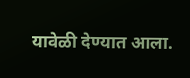यावेळी देण्यात आला.